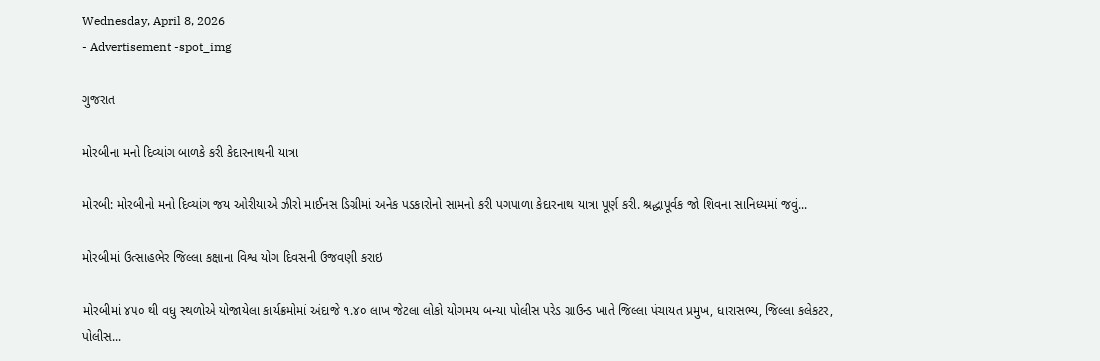Wednesday, April 8, 2026
- Advertisement -spot_img

ગુજરાત

મોરબીના મનો દિવ્યાંગ બાળકે કરી કેદારનાથની યાત્રા

મોરબી: મોરબીનો મનો દિવ્યાંગ જય ઓરીયાએ ઝીરો માઈનસ ડિગ્રીમાં અનેક પડકારોનો સામનો કરી પગપાળા કેદારનાથ યાત્રા પૂર્ણ કરી. શ્રદ્ધાપૂર્વક જો શિવના સાનિધ્યમાં જવું...

મોરબીમાં ઉત્સાહભેર જિલ્લા કક્ષાના વિશ્વ યોગ દિવસની ઉજવણી કરાઇ

મોરબીમાં ૪૫૦ થી વધુ સ્થળોએ યોજાયેલા કાર્યક્રમોમાં અંદાજે ૧.૪૦ લાખ જેટલા લોકો યોગમય બન્યા પોલીસ પરેડ ગ્રાઉન્ડ ખાતે જિલ્લા પંચાયત પ્રમુખ, ધારાસભ્ય, જિલ્લા કલેકટર, પોલીસ...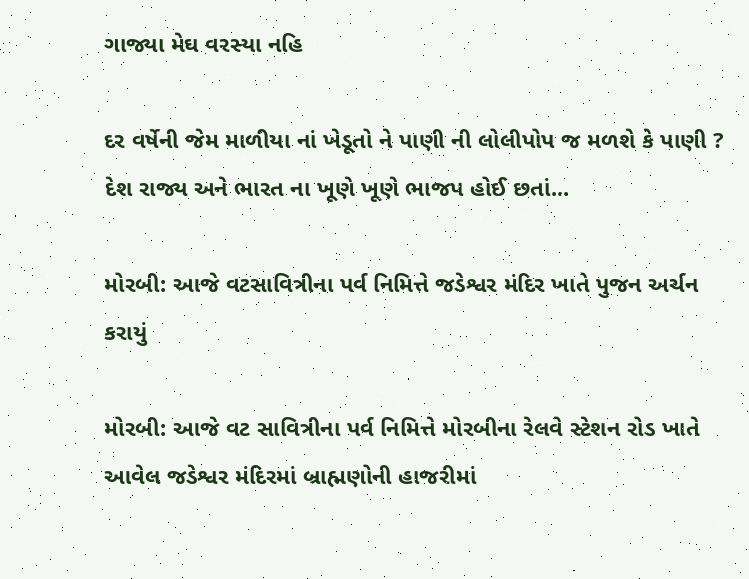ગાજ્યા મેઘ વરસ્યા નહિ

દર વર્ષેની જેમ માળીયા નાં ખેડૂતો ને પાણી ની લોલીપોપ જ મળશે કે પાણી ? દેશ રાજ્ય અને ભારત ના ખૂણે ખૂણે ભાજપ હોઈ છતાં...

મોરબી: આજે વટસાવિત્રીના પર્વ નિમિત્તે જડેશ્વર મંદિર ખાતે પુજન અર્ચન કરાયું

મોરબી: આજે વટ સાવિત્રીના પર્વ નિમિત્તે મોરબીના રેલવે સ્ટેશન રોડ ખાતે આવેલ જડેશ્વર મંદિરમાં બ્રાહ્મણોની હાજરીમાં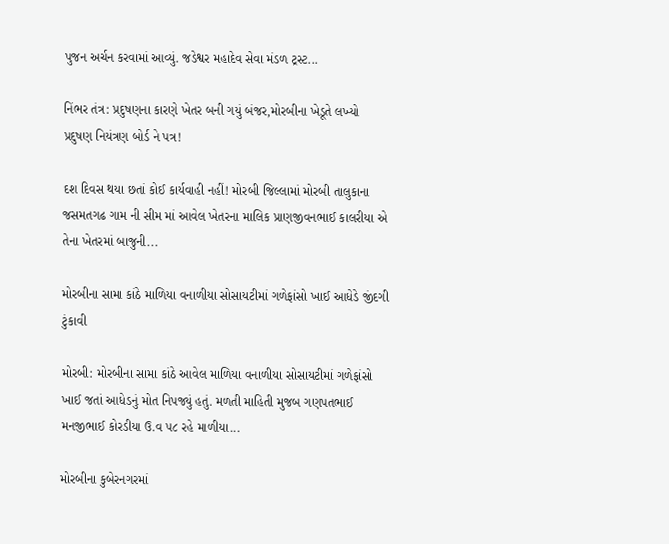પુજન અર્ચન કરવામાં આવ્યું. જડેશ્વર મહાદેવ સેવા મંડળ ટ્રસ્ટ...

નિંભર તંત્ર: પ્રદુષણના કારણે ખેતર બની ગયું બંજર,મોરબીના ખેડૂતે લખ્યો પ્રદુષણ નિયંત્રણ બોર્ડ ને પત્ર!

દશ દિવસ થયા છતાં કોઈ કાર્યવાહી નહીં! મોરબી જિલ્લામાં મોરબી તાલુકાના જસમતગઢ ગામ ની સીમ માં આવેલ ખેતરના માલિક પ્રાણજીવનભાઈ કાલરીયા એ તેના ખેતરમાં બાજુની...

મોરબીના સામા કાંઠે માળિયા વનાળીયા સોસાયટીમાં ગળેફાંસો ખાઈ આધેડે જીંદગી ટુંકાવી

મોરબી: મોરબીના સામા કાંઠે આવેલ માળિયા વનાળીયા સોસાયટીમાં ગળેફાંસો ખાઈ જતાં આધેડનું મોત નિપજ્યું હતું. મળતી માહિતી મુજબ ગણપતભાઈ મનજીભાઈ કોરડીયા ઉ.વ ૫૮ રહે માળીયા...

મોરબીના કુબેરનગરમાં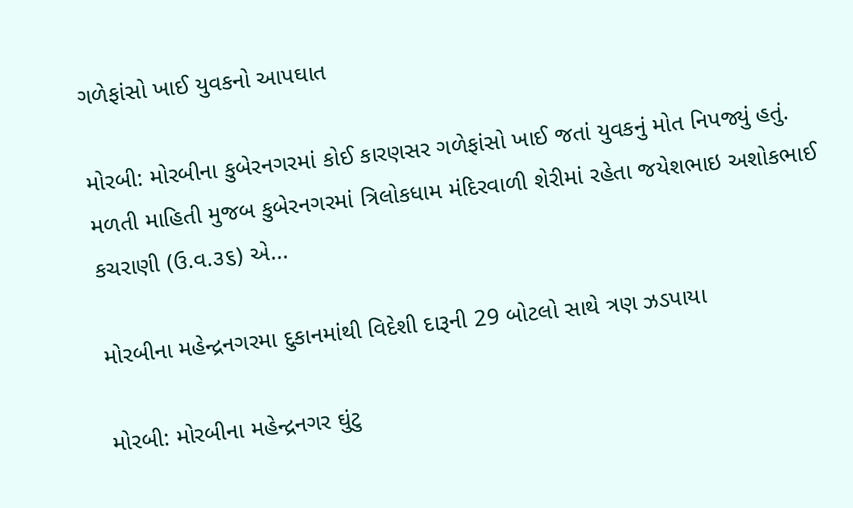ગળેફાંસો ખાઈ યુવકનો આપઘાત

મોરબી: મોરબીના કુબેરનગરમાં કોઈ કારણસર ગળેફાંસો ખાઈ જતાં યુવકનું મોત નિપજ્યું હતું. મળતી માહિતી મુજબ કુબેરનગરમાં ત્રિલોકધામ મંદિરવાળી શેરીમાં રહેતા જયેશભાઇ અશોકભાઈ કચરાણી (ઉ.વ.૩૬) એ...

મોરબીના મહેન્દ્રનગરમા દુકાનમાંથી વિદેશી દારૂની 29 બોટલો સાથે ત્રણ ઝડપાયા

મોરબી: મોરબીના મહેન્દ્રનગર ઘુંટુ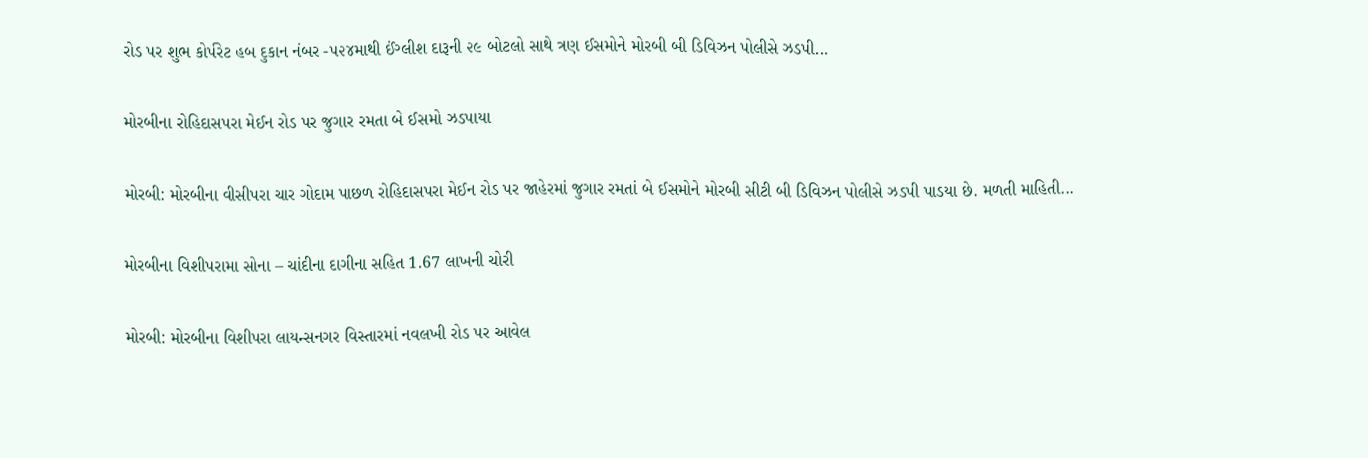રોડ પર શુભ કોર્પરેટ હબ દુકાન નંબર -૫૨૪માથી ઈંગ્લીશ દારૂની ૨૯ બોટલો સાથે ત્રણ ઈસમોને મોરબી બી ડિવિઝન પોલીસે ઝડપી...

મોરબીના રોહિદાસપરા મેઈન રોડ પર જુગાર રમતા બે ઈસમો ઝડપાયા

મોરબી: મોરબીના વીસીપરા ચાર ગોદામ પાછળ રોહિદાસપરા મેઈન રોડ પર જાહેરમાં જુગાર રમતાં બે ઈસમોને મોરબી સીટી બી ડિવિઝન પોલીસે ઝડપી પાડયા છે. મળતી માહિતી...

મોરબીના વિશીપરામા સોના – ચાંદીના દાગીના સહિત 1.67 લાખની ચોરી

મોરબી: મોરબીના વિશીપરા લાયન્સનગર વિસ્તારમાં નવલખી રોડ પર આવેલ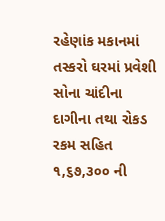રહેણાંક મકાનમાં તસ્કરો ઘરમાં પ્રવેશી સોના ચાંદીના દાગીના તથા રોકડ રકમ સહિત ૧,૬૭,૩૦૦ ની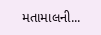મતામાલની...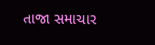તાજા સમાચાર